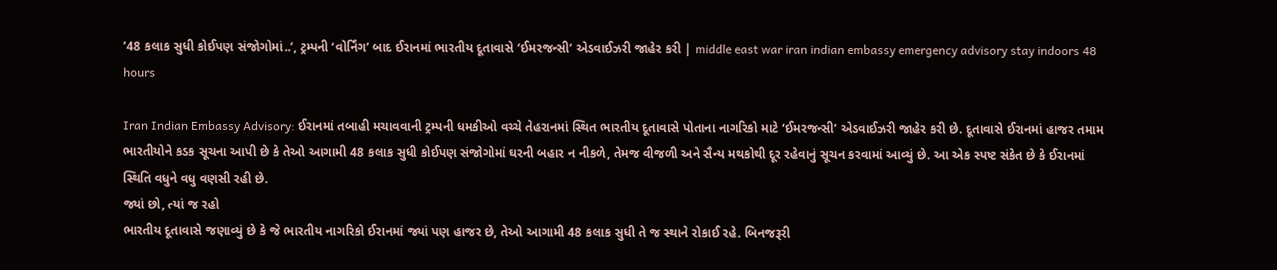’48 કલાક સુધી કોઈપણ સંજોગોમાં..’, ટ્રમ્પની ‘વોર્નિંગ’ બાદ ઈરાનમાં ભારતીય દૂતાવાસે ‘ઈમરજન્સી’ એડવાઈઝરી જાહેર કરી | middle east war iran indian embassy emergency advisory stay indoors 48 hours

Iran Indian Embassy Advisory: ઈરાનમાં તબાહી મચાવવાની ટ્રમ્પની ધમકીઓ વચ્ચે તેહરાનમાં સ્થિત ભારતીય દૂતાવાસે પોતાના નાગરિકો માટે ‘ઈમરજન્સી’ એડવાઈઝરી જાહેર કરી છે. દૂતાવાસે ઈરાનમાં હાજર તમામ ભારતીયોને કડક સૂચના આપી છે કે તેઓ આગામી 48 કલાક સુધી કોઈપણ સંજોગોમાં ઘરની બહાર ન નીકળે, તેમજ વીજળી અને સૈન્ય મથકોથી દૂર રહેવાનું સૂચન કરવામાં આવ્યું છે. આ એક સ્પષ્ટ સંકેત છે કે ઈરાનમાં સ્થિતિ વધુને વધુ વણસી રહી છે.
જ્યાં છો, ત્યાં જ રહો
ભારતીય દૂતાવાસે જણાવ્યું છે કે જે ભારતીય નાગરિકો ઈરાનમાં જ્યાં પણ હાજર છે, તેઓ આગામી 48 કલાક સુધી તે જ સ્થાને રોકાઈ રહે. બિનજરૂરી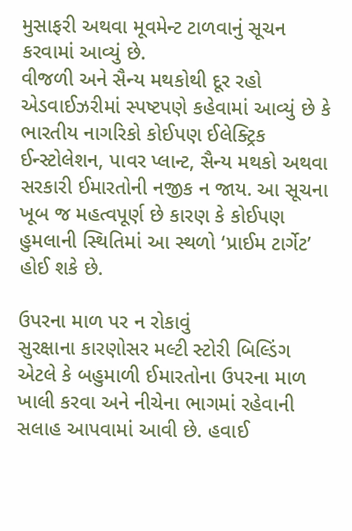મુસાફરી અથવા મૂવમેન્ટ ટાળવાનું સૂચન કરવામાં આવ્યું છે.
વીજળી અને સૈન્ય મથકોથી દૂર રહો
એડવાઈઝરીમાં સ્પષ્ટપણે કહેવામાં આવ્યું છે કે ભારતીય નાગરિકો કોઈપણ ઈલેક્ટ્રિક ઈન્સ્ટોલેશન, પાવર પ્લાન્ટ, સૈન્ય મથકો અથવા સરકારી ઈમારતોની નજીક ન જાય. આ સૂચના ખૂબ જ મહત્વપૂર્ણ છે કારણ કે કોઈપણ હુમલાની સ્થિતિમાં આ સ્થળો ‘પ્રાઈમ ટાર્ગેટ’ હોઈ શકે છે.

ઉપરના માળ પર ન રોકાવું
સુરક્ષાના કારણોસર મલ્ટી સ્ટોરી બિલ્ડિંગ એટલે કે બહુમાળી ઈમારતોના ઉપરના માળ ખાલી કરવા અને નીચેના ભાગમાં રહેવાની સલાહ આપવામાં આવી છે. હવાઈ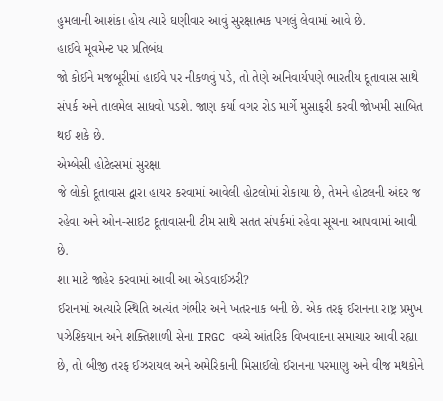હુમલાની આશંકા હોય ત્યારે ઘણીવાર આવું સુરક્ષાત્મક પગલું લેવામાં આવે છે.
હાઈવે મૂવમેન્ટ પર પ્રતિબંધ
જો કોઈને મજબૂરીમાં હાઈવે પર નીકળવું પડે, તો તેણે અનિવાર્યપણે ભારતીય દૂતાવાસ સાથે સંપર્ક અને તાલમેલ સાધવો પડશે. જાણ કર્યા વગર રોડ માર્ગે મુસાફરી કરવી જોખમી સાબિત થઈ શકે છે.
એમ્બેસી હોટેલ્સમાં સુરક્ષા
જે લોકો દૂતાવાસ દ્વારા હાયર કરવામાં આવેલી હોટલોમાં રોકાયા છે, તેમને હોટલની અંદર જ રહેવા અને ઓન-સાઇટ દૂતાવાસની ટીમ સાથે સતત સંપર્કમાં રહેવા સૂચના આપવામાં આવી છે.
શા માટે જાહેર કરવામાં આવી આ એડવાઈઝરી?
ઈરાનમાં અત્યારે સ્થિતિ અત્યંત ગંભીર અને ખતરનાક બની છે. એક તરફ ઈરાનના રાષ્ટ્ર પ્રમુખ પઝેશ્કિયાન અને શક્તિશાળી સેના IRGC વચ્ચે આંતરિક વિખવાદના સમાચાર આવી રહ્યા છે, તો બીજી તરફ ઈઝરાયલ અને અમેરિકાની મિસાઈલો ઈરાનના પરમાણુ અને વીજ મથકોને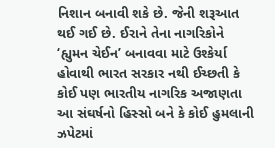નિશાન બનાવી શકે છે. જેની શરૂઆત થઈ ગઈ છે. ઈરાને તેના નાગરિકોને ‘હ્યુમન ચેઈન’ બનાવવા માટે ઉશ્કેર્યા હોવાથી ભારત સરકાર નથી ઈચ્છતી કે કોઈ પણ ભારતીય નાગરિક અજાણતા આ સંઘર્ષનો હિસ્સો બને કે કોઈ હુમલાની ઝપેટમાં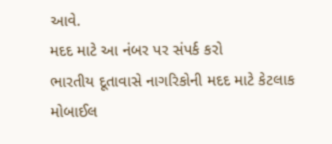આવે.
મદદ માટે આ નંબર પર સંપર્ક કરો
ભારતીય દૂતાવાસે નાગરિકોની મદદ માટે કેટલાક મોબાઈલ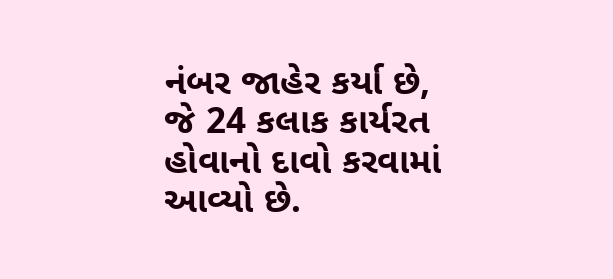નંબર જાહેર કર્યા છે, જે 24 કલાક કાર્યરત હોવાનો દાવો કરવામાં આવ્યો છે.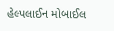હેલ્પલાઈન મોબાઈલ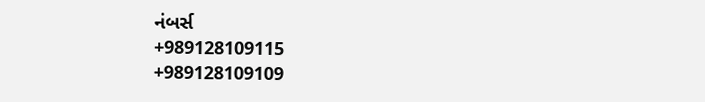નંબર્સ
+989128109115
+989128109109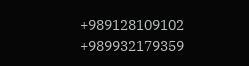+989128109102
+989932179359